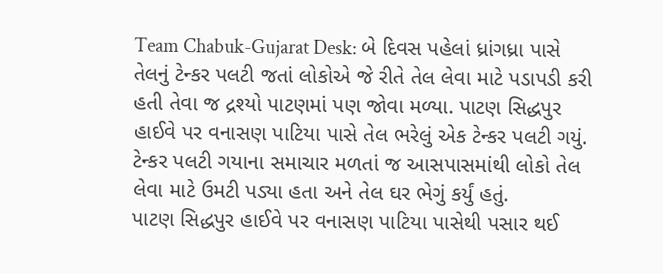Team Chabuk-Gujarat Desk: બે દિવસ પહેલાં ધ્રાંગધ્રા પાસે તેલનું ટેન્કર પલટી જતાં લોકોએ જે રીતે તેલ લેવા માટે પડાપડી કરી હતી તેવા જ દ્રશ્યો પાટણમાં પણ જોવા મળ્યા. પાટણ સિદ્ધપુર હાઈવે પર વનાસણ પાટિયા પાસે તેલ ભરેલું એક ટેન્કર પલટી ગયું. ટેન્કર પલટી ગયાના સમાચાર મળતાં જ આસપાસમાંથી લોકો તેલ લેવા માટે ઉમટી પડ્યા હતા અને તેલ ઘર ભેગું કર્યું હતું.
પાટણ સિદ્ધપુર હાઈવે પર વનાસણ પાટિયા પાસેથી પસાર થઈ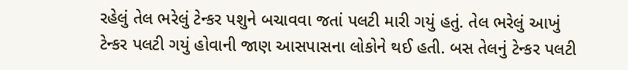રહેલું તેલ ભરેલું ટેન્કર પશુને બચાવવા જતાં પલટી મારી ગયું હતું. તેલ ભરેલું આખું ટેન્કર પલટી ગયું હોવાની જાણ આસપાસના લોકોને થઈ હતી. બસ તેલનું ટેન્કર પલટી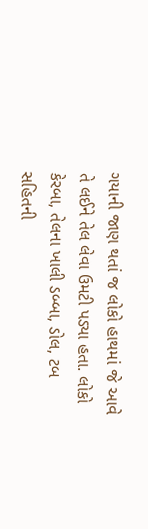ગયાની જાણ થતાં જ લોકો હાથમાં જે આવે તે લઈને તેલ લેવા ઉમટી પડ્યા હતા. લોકો કેરબા, તેલના ખાલી ડબ્બા, ડોલ, ટબ સહિતની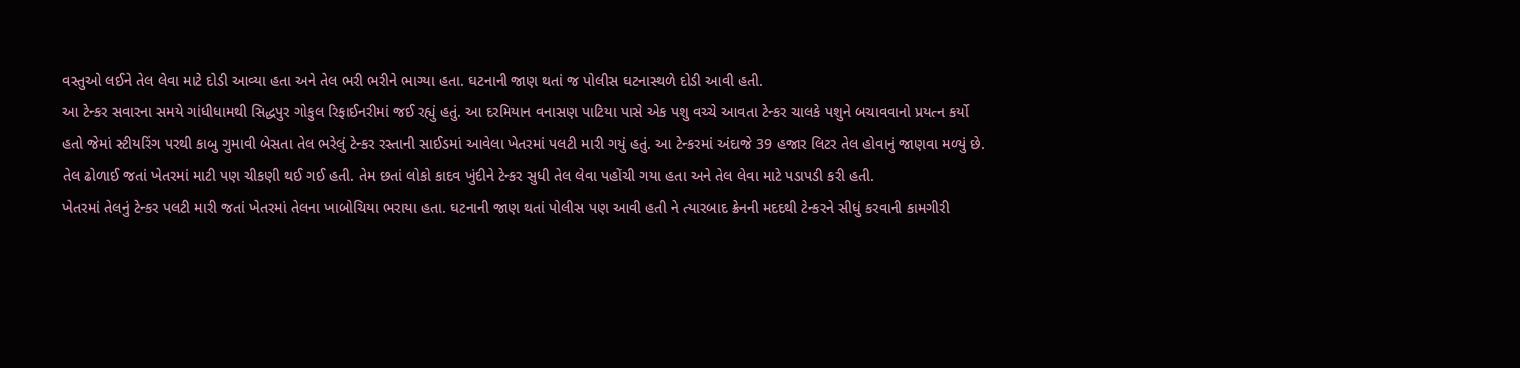વસ્તુઓ લઈને તેલ લેવા માટે દોડી આવ્યા હતા અને તેલ ભરી ભરીને ભાગ્યા હતા. ઘટનાની જાણ થતાં જ પોલીસ ઘટનાસ્થળે દોડી આવી હતી.
આ ટેન્કર સવારના સમયે ગાંધીધામથી સિદ્ધપુર ગોકુલ રિફાઈનરીમાં જઈ રહ્યું હતું. આ દરમિયાન વનાસણ પાટિયા પાસે એક પશુ વચ્ચે આવતા ટેન્કર ચાલકે પશુને બચાવવાનો પ્રયત્ન કર્યો હતો જેમાં સ્ટીયરિંગ પરથી કાબુ ગુમાવી બેસતા તેલ ભરેલું ટેન્કર રસ્તાની સાઈડમાં આવેલા ખેતરમાં પલટી મારી ગયું હતું. આ ટેન્કરમાં અંદાજે 39 હજાર લિટર તેલ હોવાનું જાણવા મળ્યું છે. તેલ ઢોળાઈ જતાં ખેતરમાં માટી પણ ચીકણી થઈ ગઈ હતી. તેમ છતાં લોકો કાદવ ખુંદીને ટેન્કર સુધી તેલ લેવા પહોંચી ગયા હતા અને તેલ લેવા માટે પડાપડી કરી હતી.
ખેતરમાં તેલનું ટેન્કર પલટી મારી જતાં ખેતરમાં તેલના ખાબોચિયા ભરાયા હતા. ઘટનાની જાણ થતાં પોલીસ પણ આવી હતી ને ત્યારબાદ ક્રેનની મદદથી ટેન્કરને સીધું કરવાની કામગીરી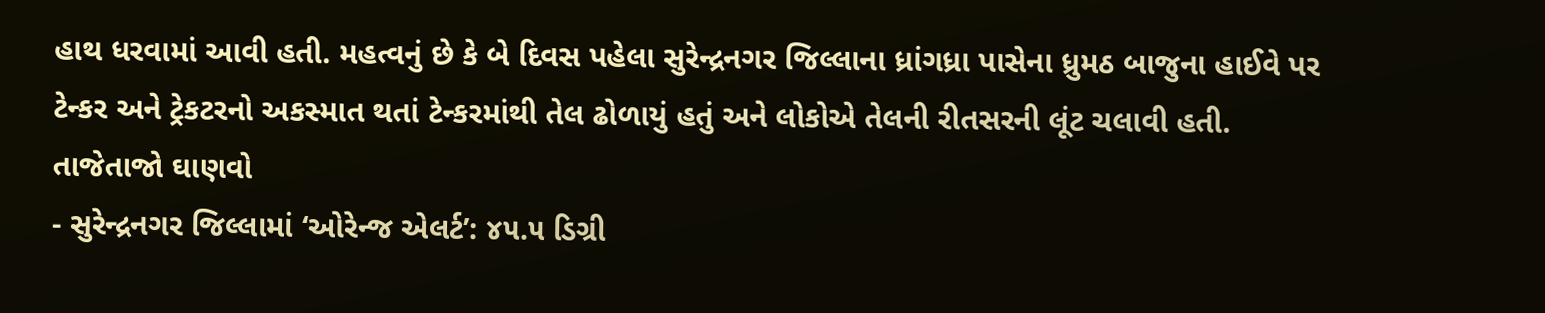હાથ ધરવામાં આવી હતી. મહત્વનું છે કે બે દિવસ પહેલા સુરેન્દ્રનગર જિલ્લાના ધ્રાંગધ્રા પાસેના ધ્રુમઠ બાજુના હાઈવે પર ટેન્કર અને ટ્રેકટરનો અકસ્માત થતાં ટેન્કરમાંથી તેલ ઢોળાયું હતું અને લોકોએ તેલની રીતસરની લૂંટ ચલાવી હતી.
તાજેતાજો ઘાણવો
- સુરેન્દ્રનગર જિલ્લામાં ‘ઓરેન્જ એલર્ટ’: ૪૫.૫ ડિગ્રી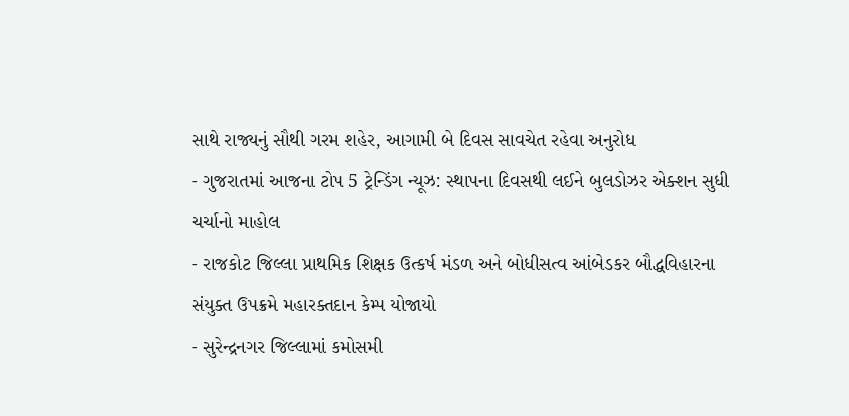સાથે રાજ્યનું સૌથી ગરમ શહેર, આગામી બે દિવસ સાવચેત રહેવા અનુરોધ
- ગુજરાતમાં આજના ટોપ 5 ટ્રેન્ડિંગ ન્યૂઝ: સ્થાપના દિવસથી લઈને બુલડોઝર એક્શન સુધી ચર્ચાનો માહોલ
- રાજકોટ જિલ્લા પ્રાથમિક શિક્ષક ઉત્કર્ષ મંડળ અને બોધીસત્વ આંબેડકર બૌદ્ધવિહારના સંયુક્ત ઉપક્રમે મહારક્તદાન કેમ્પ યોજાયો
- સુરેન્દ્રનગર જિલ્લામાં કમોસમી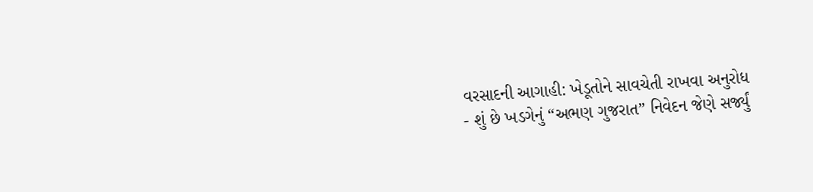વરસાદની આગાહી: ખેડૂતોને સાવચેતી રાખવા અનુરોધ
- શું છે ખડગેનું “અભણ ગુજરાત” નિવેદન જેણે સર્જ્યું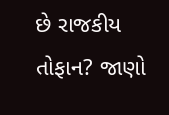છે રાજકીય તોફાન? જાણો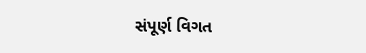સંપૂર્ણ વિગત